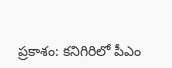ప్రకాశం: కనిగిరిలో పీఎం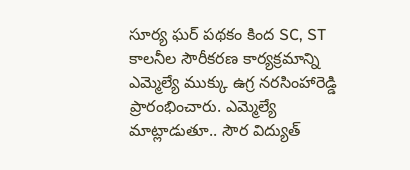సూర్య ఘర్ పథకం కింద SC, ST కాలనీల సౌరీకరణ కార్యక్రమాన్ని ఎమ్మెల్యే ముక్కు ఉగ్ర నరసింహారెడ్డి ప్రారంభించారు. ఎమ్మెల్యే మాట్లాడుతూ.. సౌర విద్యుత్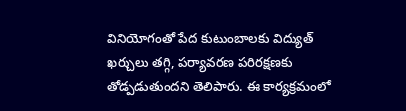వినియోగంతో పేద కుటుంబాలకు విద్యుత్ ఖర్చులు తగ్గి, పర్యావరణ పరిరక్షణకు తోడ్పడుతుందని తెలిపారు. ఈ కార్యక్రమంలో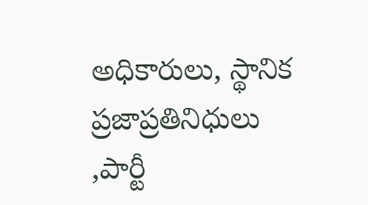అధికారులు, స్థానిక ప్రజాప్రతినిధులు ,పార్టీ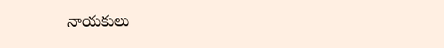నాయకులు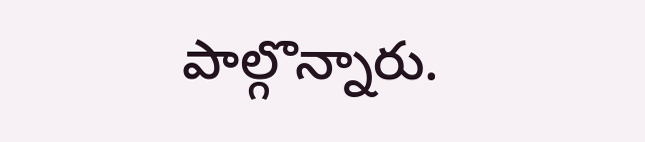పాల్గొన్నారు.